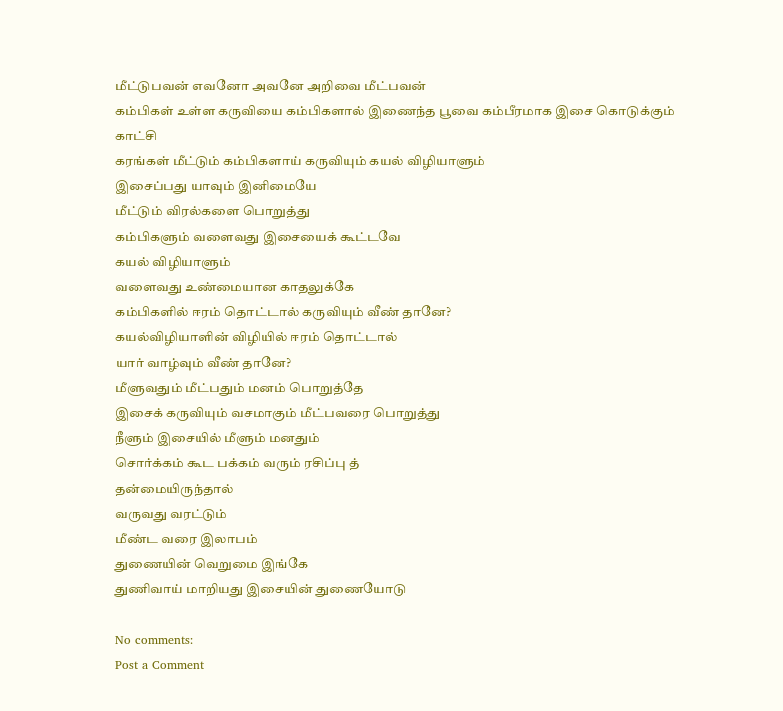மீட்டுபவன் எவனோ அவனே அறிவை மீட்பவன்
கம்பிகள் உள்ள கருவியை கம்பிகளால் இணைந்த பூவை கம்பீரமாக இசை கொடுக்கும் காட்சி
கரங்கள் மீட்டும் கம்பிகளாய் கருவியும் கயல் விழியாளும்
இசைப்பது யாவும் இனிமையே
மீட்டும் விரல்களை பொறுத்து
கம்பிகளும் வளைவது இசையைக் கூட்டவே
கயல் விழியாளும்
வளைவது உண்மையான காதலுக்கே
கம்பிகளில் ஈரம் தொட்டால் கருவியும் வீண் தானே?
கயல்விழியாளின் விழியில் ஈரம் தொட்டால்
யார் வாழ்வும் வீண் தானே?
மீளுவதும் மீட்பதும் மனம் பொறுத்தே
இசைக் கருவியும் வசமாகும் மீட்பவரை பொறுத்து
நீளும் இசையில் மீளும் மனதும்
சொர்க்கம் கூட பக்கம் வரும் ரசிப்பு த்
தன்மையிருந்தால்
வருவது வரட்டும்
மீண்ட வரை இலாபம்
துணையின் வெறுமை இங்கே
துணிவாய் மாறியது இசையின் துணையோடு

No comments:
Post a Comment